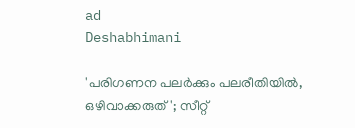ad
Deshabhimani

'പരിഗണന പലർക്കും പലരീതിയിൽ, ഒഴിവാക്കരുത്'; സീറ്റ്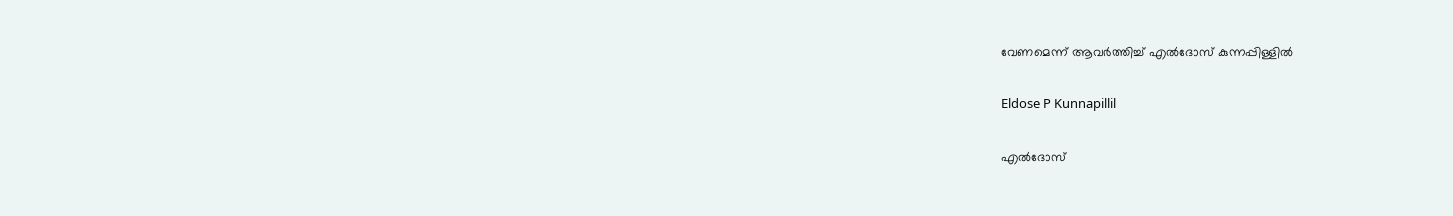വേണമെന്ന് ആവർത്തിച്ച് എൽദോസ് കുന്നപ്പിള്ളിൽ

Eldose P Kunnapillil

എൽദോസ്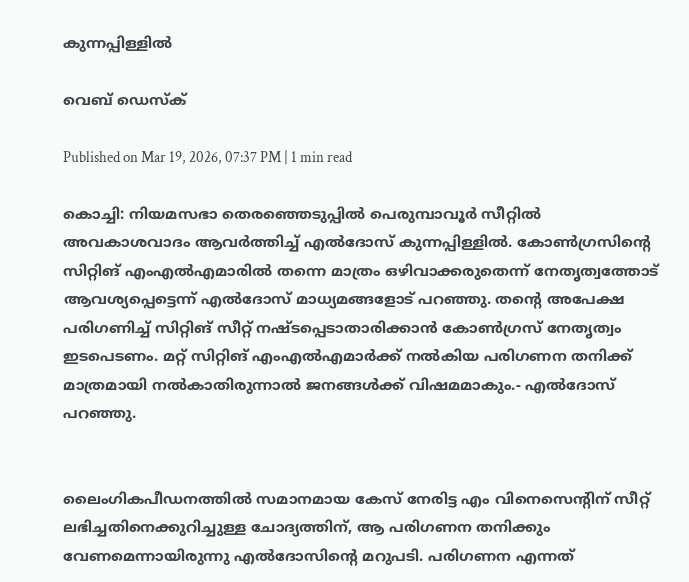കുന്നപ്പിള്ളിൽ

വെബ് ഡെസ്ക്

Published on Mar 19, 2026, 07:37 PM | 1 min read

കൊച്ചി: നിയമസഭാ തെരഞ്ഞെടുപ്പിൽ പെരുമ്പാവൂർ സീറ്റിൽ അവകാശവാദം ആവർത്തിച്ച് എൽദോസ് കുന്നപ്പിള്ളിൽ. കോൺഗ്രസിന്റെ സിറ്റിങ് എംഎൽഎമാരിൽ തന്നെ മാത്രം ഒഴിവാക്കരുതെന്ന് നേതൃത്വത്തോട് ആവശ്യപ്പെട്ടെന്ന് എൽദോസ് മാധ്യമങ്ങളോട് പറഞ്ഞു. തന്റെ അപേക്ഷ പരിഗണിച്ച് സിറ്റിങ് സീറ്റ് നഷ്ടപ്പെടാതാരിക്കാൻ കോൺഗ്രസ് നേതൃത്വം ഇടപെടണം. മറ്റ് സിറ്റിങ് എംഎൽഎമാർക്ക് നൽകിയ പരിഗണന തനിക്ക് മാത്രമായി നൽകാതിരുന്നാൽ ജനങ്ങൾക്ക് വിഷമമാകും.- എൽദോസ് പറഞ്ഞു.


ലൈംഗികപീഡനത്തിൽ സമാനമായ കേസ് നേരിട്ട എം വിനെ‍സെന്റിന് സീറ്റ് ലഭിച്ചതിനെക്കുറിച്ചുള്ള ചോദ്യത്തിന്, ആ പരിഗണന തനിക്കും വേണമെന്നായിരുന്നു എൽദോസിന്റെ മറുപടി. പരിഗണന എന്നത്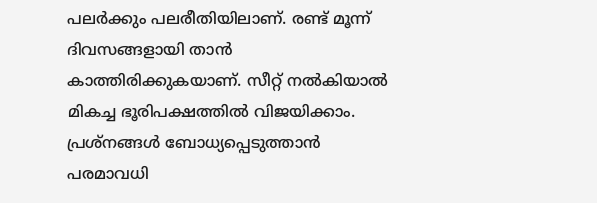പലർക്കും പലരീതിയിലാണ്. രണ്ട് മൂന്ന് ദിവസങ്ങളായി താൻ കാത്തിരിക്കുകയാണ്. സീറ്റ് നൽകിയാൽ മികച്ച ഭൂരിപക്ഷത്തിൽ വിജയിക്കാം. പ്രശ്നങ്ങൾ ബോധ്യപ്പെടുത്താൻ പരമാവധി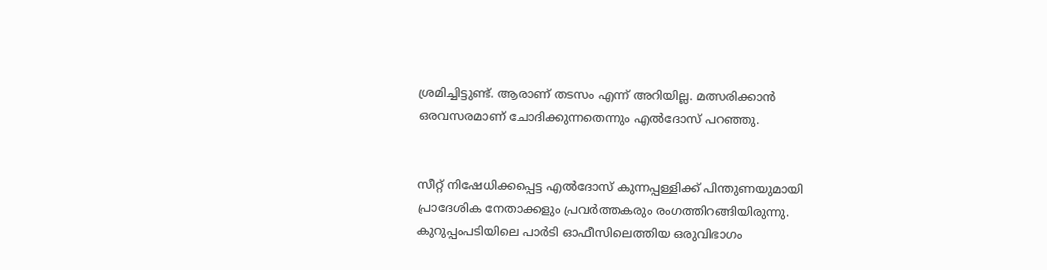ശ്രമിച്ചിട്ടുണ്ട്. ആരാണ് തടസം എന്ന് അറിയില്ല. മത്സരിക്കാൻ ഒരവസരമാണ് ചോദിക്കുന്നതെന്നും എൽദോസ് പറഞ്ഞു.


സീറ്റ് നിഷേധിക്കപ്പെട്ട എൽദോസ് കുന്നപ്പള്ളിക്ക് പിന്തുണയുമായി പ്രാദേശിക നേതാക്കളും പ്രവർത്തകരും രംഗത്തിറങ്ങിയിരുന്നു. കുറുപ്പംപടിയിലെ പാർടി ഓഫീസിലെത്തിയ ഒരുവിഭാഗം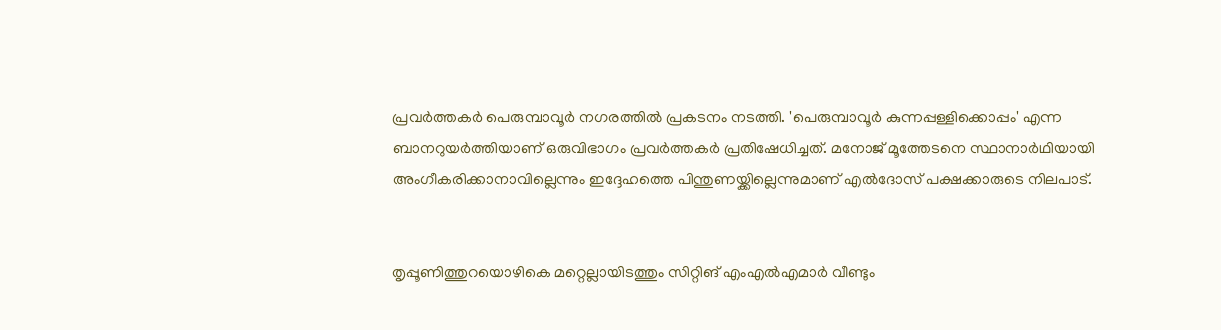പ്രവർത്തകർ പെരുമ്പാവൂർ നഗരത്തിൽ പ്രകടനം നടത്തി. 'പെരുമ്പാവൂർ കുന്നപ്പള്ളിക്കൊപ്പം' എന്ന ബാനറുയർത്തിയാണ് ഒരുവിഭാഗം പ്രവർത്തകർ പ്രതിഷേധിച്ചത്. മനോജ് മൂത്തേടനെ സ്ഥാനാർഥിയായി അംഗീകരിക്കാനാവില്ലെന്നും ഇദ്ദേഹത്തെ പിന്തുണയ്ക്കില്ലെന്നുമാണ് എൽദോസ് പക്ഷക്കാരുടെ നിലപാട്.


തൃപ്പൂണിത്തുറയൊഴികെ മറ്റെല്ലായിടത്തും സിറ്റിങ് എംഎൽഎമാർ വീണ്ടും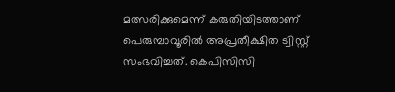മത്സരിക്കുമെന്ന് കരുതിയിടത്താണ് പെരുമ്പാവൂരില്‍ അപ്രതീക്ഷിത ട്വിസ്റ്റ് സംഭവിച്ചത്. കെപിസിസി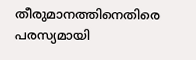തീരുമാനത്തിനെതിരെ പരസ്യമായി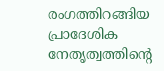രംഗത്തിറങ്ങിയ പ്രാദേശിക നേതൃത്വത്തിന്റെ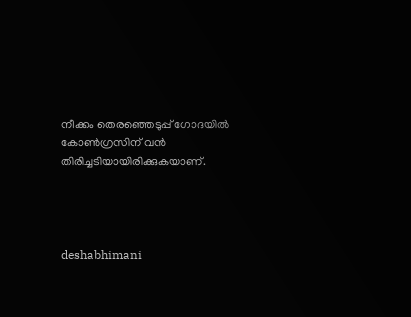നീക്കം തെരഞ്ഞെടുപ്പ് ഗോദയിൽ കോൺഗ്രസിന് വൻ തിരിച്ചടിയായിരിക്കുകയാണ്.




deshabhimani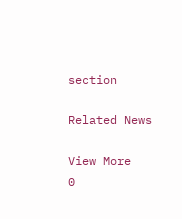section

Related News

View More
0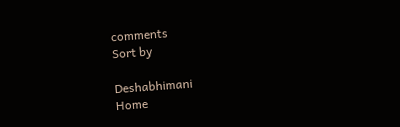comments
Sort by

Deshabhimani
Home